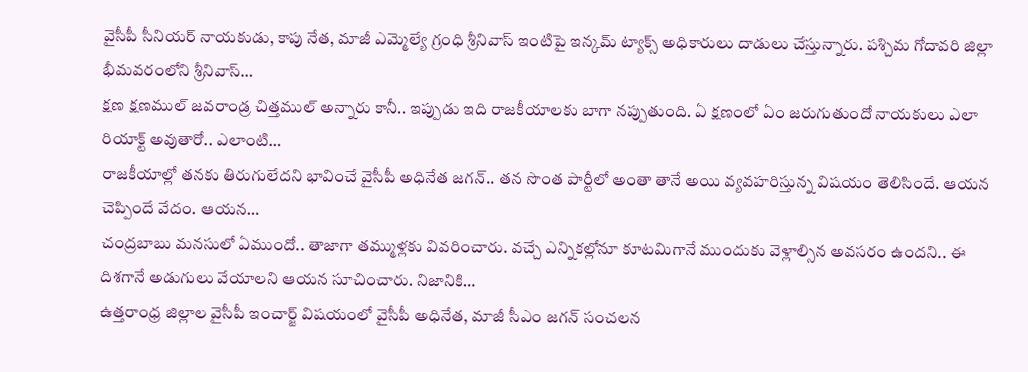వైసీపీ సీనియర్ నాయకుడు, కాపు నేత, మాజీ ఎమ్మెల్యే గ్రంధి శ్రీనివాస్ ఇంటిపై ఇన్కమ్ ట్యాక్స్ అధికారులు దాడులు చేస్తున్నారు. పశ్చిమ గోదావరి జిల్లా భీమవరంలోని శ్రీనివాస్…
క్షణ క్షణముల్ జవరాండ్ర చిత్తముల్ అన్నారు కానీ.. ఇప్పుడు ఇది రాజకీయాలకు బాగా నప్పుతుంది. ఏ క్షణంలో ఏం జరుగుతుందో నాయకులు ఎలా రియాక్ట్ అవుతారో.. ఎలాంటి…
రాజకీయాల్లో తనకు తిరుగులేదని భావించే వైసీపీ అధినేత జగన్.. తన సొంత పార్టీలో అంతా తానే అయి వ్యవహరిస్తున్న విషయం తెలిసిందే. ఆయన చెప్పిందే వేదం. ఆయన…
చంద్రబాబు మనసులో ఏముందో.. తాజాగా తమ్ముళ్లకు వివరించారు. వచ్చే ఎన్నికల్లోనూ కూటమిగానే ముందుకు వెళ్లాల్సిన అవసరం ఉందని.. ఈ దిశగానే అడుగులు వేయాలని ఆయన సూచించారు. నిజానికి…
ఉత్తరాంధ్ర జిల్లాల వైసీపీ ఇంచార్జ్ విషయంలో వైసీపీ అధినేత, మాజీ సీఎం జగన్ సంచలన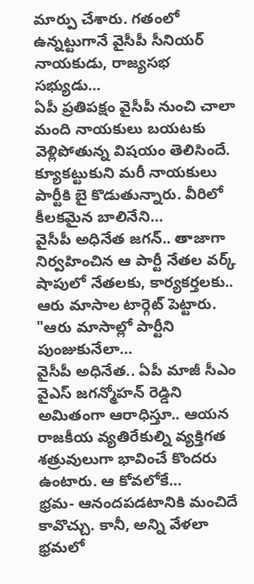మార్పు చేశారు. గతంలో ఉన్నట్టుగానే వైసీపీ సీనియర్ నాయకుడు, రాజ్యసభ సభ్యుడు…
ఏపీ ప్రతిపక్షం వైసీపీ నుంచి చాలా మంది నాయకులు బయటకు వెళ్లిపోతున్న విషయం తెలిసిందే. క్యూకట్టుకుని మరీ నాయకులు పార్టీకి బై కొడుతున్నారు. వీరిలో కీలకమైన బాలినేని…
వైసీపీ అధినేత జగన్.. తాజాగా నిర్వహించిన ఆ పార్టీ నేతల వర్క్ షాపులో నేతలకు, కార్యకర్తలకు.. ఆరు మాసాల టార్గెట్ పెట్టారు. "ఆరు మాసాల్లో పార్టీని పుంజుకునేలా…
వైసీపీ అధినేత.. ఏపీ మాజీ సీఎం వైఎస్ జగన్మోహన్ రెడ్డిని అమితంగా ఆరాధిస్తూ.. ఆయన రాజకీయ వ్యతిరేకుల్ని వ్యక్తిగత శత్రువులుగా భావించే కొందరు ఉంటారు. ఆ కోవలోకే…
భ్రమ- ఆనందపడటానికి మంచిదే కావొచ్చు. కానీ, అన్ని వేళలా భ్రమలో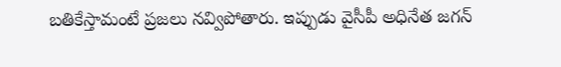బతికేస్తామంటే ప్రజలు నవ్విపోతారు. ఇప్పుడు వైసీపీ అధినేత జగన్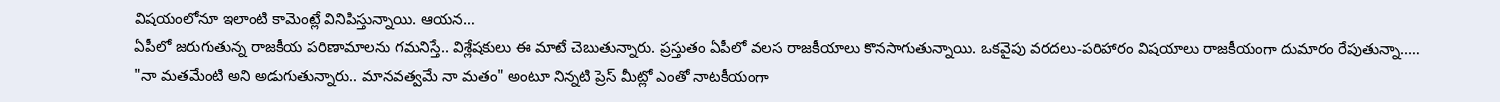విషయంలోనూ ఇలాంటి కామెంట్లే వినిపిస్తున్నాయి. ఆయన…
ఏపీలో జరుగుతున్న రాజకీయ పరిణామాలను గమనిస్తే.. విశ్లేషకులు ఈ మాటే చెబుతున్నారు. ప్రస్తుతం ఏపీలో వలస రాజకీయాలు కొనసాగుతున్నాయి. ఒకవైపు వరదలు-పరిహారం విషయాలు రాజకీయంగా దుమారం రేపుతున్నా..…
"నా మతమేంటి అని అడుగుతున్నారు.. మానవత్వమే నా మతం" అంటూ నిన్నటి ప్రెస్ మీట్లో ఎంతో నాటకీయంగా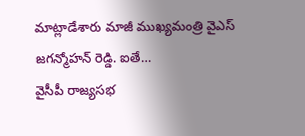మాట్లాడేశారు మాజీ ముఖ్యమంత్రి వైఎస్ జగన్మోహన్ రెడ్డి. ఐతే…
వైసీపీ రాజ్యసభ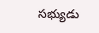సభ్యుడు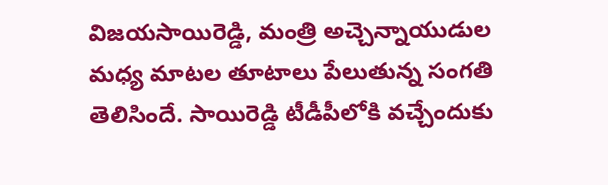విజయసాయిరెడ్డి, మంత్రి అచ్చెన్నాయుడుల మధ్య మాటల తూటాలు పేలుతున్న సంగతి తెలిసిందే. సాయిరెడ్డి టీడీపీలోకి వచ్చేందుకు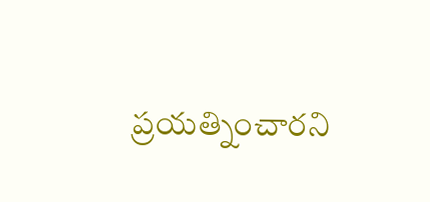ప్రయత్నించారని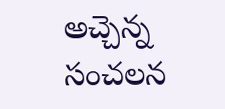అచ్చెన్న సంచలన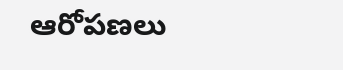ఆరోపణలు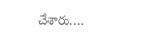చేశారు.…